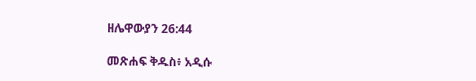ዘሌዋውያን 26:44

መጽሐፍ ቅዱስ፥ አዲሱ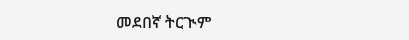መደበኛ ትርጒም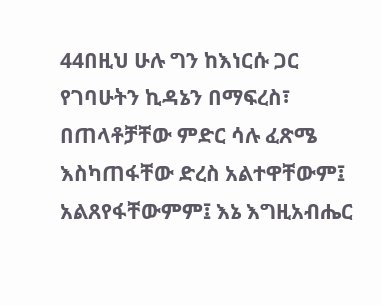44በዚህ ሁሉ ግን ከእነርሱ ጋር የገባሁትን ኪዳኔን በማፍረስ፣ በጠላቶቻቸው ምድር ሳሉ ፈጽሜ እስካጠፋቸው ድረስ አልተዋቸውም፤ አልጸየፋቸውምም፤ እኔ እግዚአብሔር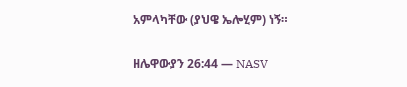አምላካቸው (ያህዌ ኤሎሂም) ነኝ።

ዘሌዋውያን 26:44 — NASV